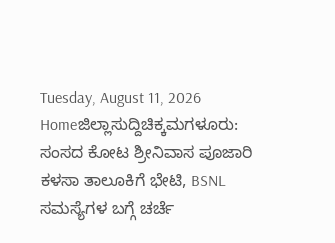Tuesday, August 11, 2026
Homeಜಿಲ್ಲಾಸುದ್ದಿಚಿಕ್ಕಮಗಳೂರು: ಸಂಸದ ಕೋಟ ಶ್ರೀನಿವಾಸ ಪೂಜಾರಿ ಕಳಸಾ ತಾಲೂಕಿಗೆ ಭೇಟಿ, BSNL ಸಮಸ್ಯೆಗಳ ಬಗ್ಗೆ ಚರ್ಚೆ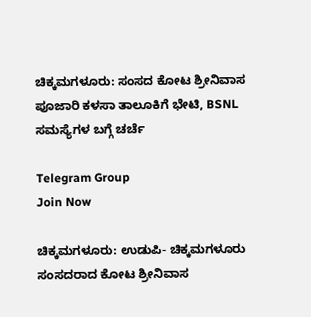ಚಿಕ್ಕಮಗಳೂರು: ಸಂಸದ ಕೋಟ ಶ್ರೀನಿವಾಸ ಪೂಜಾರಿ ಕಳಸಾ ತಾಲೂಕಿಗೆ ಭೇಟಿ, BSNL ಸಮಸ್ಯೆಗಳ ಬಗ್ಗೆ ಚರ್ಚೆ

Telegram Group
Join Now

ಚಿಕ್ಕಮಗಳೂರು: ಉಡುಪಿ- ಚಿಕ್ಕಮಗಳೂರು ಸಂಸದರಾದ ಕೋಟ ಶ್ರೀನಿವಾಸ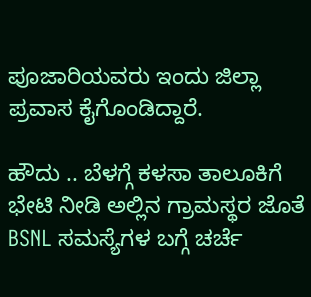ಪೂಜಾರಿಯವರು ಇಂದು ಜಿಲ್ಲಾ ಪ್ರವಾಸ ಕೈಗೊಂಡಿದ್ದಾರೆ.

ಹೌದು .. ಬೆಳಗ್ಗೆ ಕಳಸಾ ತಾಲೂಕಿಗೆ ಭೇಟಿ ನೀಡಿ ಅಲ್ಲಿನ ಗ್ರಾಮಸ್ಥರ ಜೊತೆ BSNL ಸಮಸ್ಯೆಗಳ ಬಗ್ಗೆ ಚರ್ಚೆ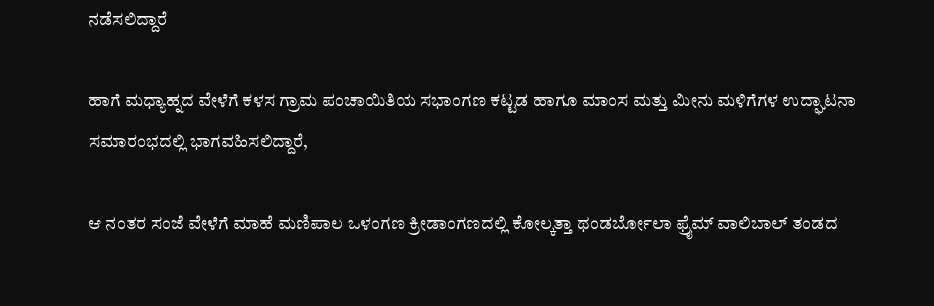ನಡೆಸಲಿದ್ದಾರೆ

ಹಾಗೆ ಮಧ್ಯಾಹ್ನದ ವೇಳೆಗೆ ಕಳಸ ಗ್ರಾಮ ಪಂಚಾಯಿತಿಯ ಸಭಾಂಗಣ ಕಟ್ಟಡ ಹಾಗೂ ಮಾಂಸ ಮತ್ತು ಮೀನು ಮಳಿಗೆಗಳ ಉದ್ಘಾಟನಾ ಸಮಾರಂಭದಲ್ಲಿ ಭಾಗವಹಿಸಲಿದ್ದಾರೆ,

ಆ ನಂತರ ಸಂಜೆ ವೇಳೆಗೆ ಮಾಹೆ ಮಣಿಪಾಲ ಒಳಂಗಣ ಕ್ರೀಡಾಂಗಣದಲ್ಲಿ ಕೋಲ್ಕತ್ತಾ ಥಂಡರ್ಬೋಲಾ ಫ್ರೈಮ್‌ ವಾಲಿಬಾಲ್‌ ತಂಡದ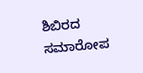ಶಿಬಿರದ ಸಮಾರೋಪ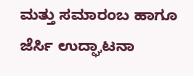ಮತ್ತು ಸಮಾರಂಬ ಹಾಗೂ ಜೆರ್ಸಿ ಉದ್ಘಾಟನಾ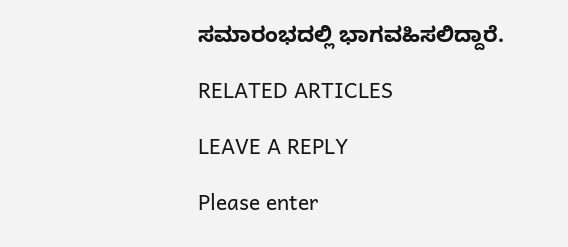ಸಮಾರಂಭದಲ್ಲಿ ಭಾಗವಹಿಸಲಿದ್ದಾರೆ.

RELATED ARTICLES

LEAVE A REPLY

Please enter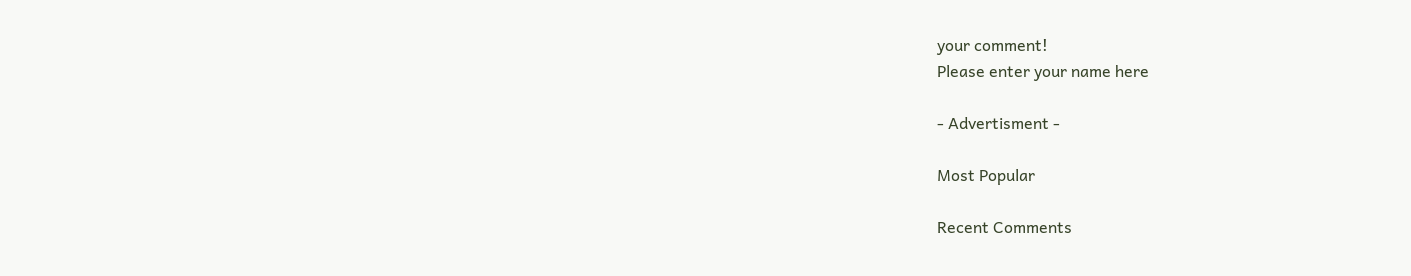your comment!
Please enter your name here

- Advertisment -

Most Popular

Recent Comments